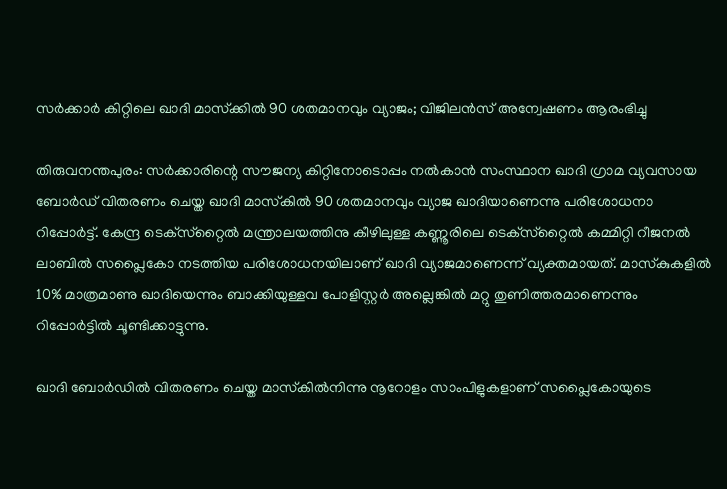സര്‍ക്കാര്‍ കിറ്റിലെ ഖാദി മാസ്‌ക്കില്‍ 90 ശതമാനവും വ്യാജം; വിജിലന്‍സ് അന്വേഷണം ആരംഭിച്ചു

തിരുവനന്തപുരം: സര്‍ക്കാരിന്റെ സൗജന്യ കിറ്റിനോടൊപ്പം നല്‍കാന്‍ സംസ്ഥാന ഖാദി ഗ്രാമ വ്യവസായ ബോര്‍ഡ് വിതരണം ചെയ്ത ഖാദി മാസ്‌കില്‍ 90 ശതമാനവും വ്യാജ ഖാദിയാണെന്നു പരിശോധനാ റിപ്പോര്‍ട്ട്. കേന്ദ്ര ടെക്‌സ്‌റ്റൈല്‍ മന്ത്രാലയത്തിനു കീഴിലുള്ള കണ്ണൂരിലെ ടെക്‌സ്‌റ്റൈല്‍ കമ്മിറ്റി റീജനല്‍ ലാബില്‍ സപ്ലൈകോ നടത്തിയ പരിശോധനയിലാണ് ഖാദി വ്യാജമാണെന്ന് വ്യക്തമായത്. മാസ്‌കുകളില്‍ 10% മാത്രമാണു ഖാദിയെന്നും ബാക്കിയുള്ളവ പോളിസ്റ്റര്‍ അല്ലെങ്കില്‍ മറ്റു തുണിത്തരമാണെന്നും റിപ്പോര്‍ട്ടില്‍ ചൂണ്ടിക്കാട്ടുന്നു.

ഖാദി ബോര്‍ഡില്‍ വിതരണം ചെയ്ത മാസ്‌കില്‍നിന്നു നൂറോളം സാംപിളുകളാണ് സപ്ലൈകോയുടെ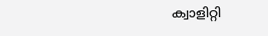ക്വാളിറ്റി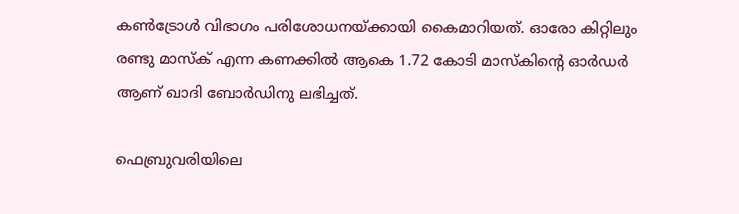കണ്‍ട്രോള്‍ വിഭാഗം പരിശോധനയ്ക്കായി കൈമാറിയത്. ഓരോ കിറ്റിലും രണ്ടു മാസ്‌ക് എന്ന കണക്കില്‍ ആകെ 1.72 കോടി മാസ്‌കിന്റെ ഓര്‍ഡര്‍ ആണ് ഖാദി ബോര്‍ഡിനു ലഭിച്ചത്.

ഫെബ്രുവരിയിലെ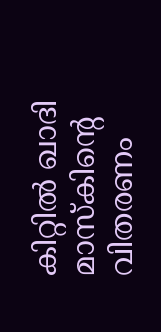കിറ്റില്‍ ഖാദി മാസ്‌കിന്റെ വിതരണം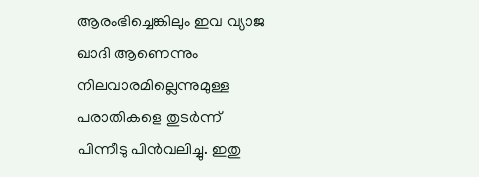ആരംഭിച്ചെങ്കിലും ഇവ വ്യാജ ഖാദി ആണെന്നും നിലവാരമില്ലെന്നുമുള്ള പരാതികളെ തുടര്‍ന്ന് പിന്നീടു പിന്‍വലിച്ചു. ഇതു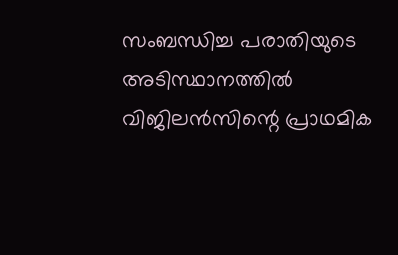സംബന്ധിച്ച പരാതിയുടെ അടിസ്ഥാനത്തില്‍ വിജിലന്‍സിന്റെ പ്രാഥമിക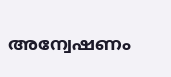അന്വേഷണം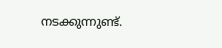നടക്കുന്നുണ്ട്.